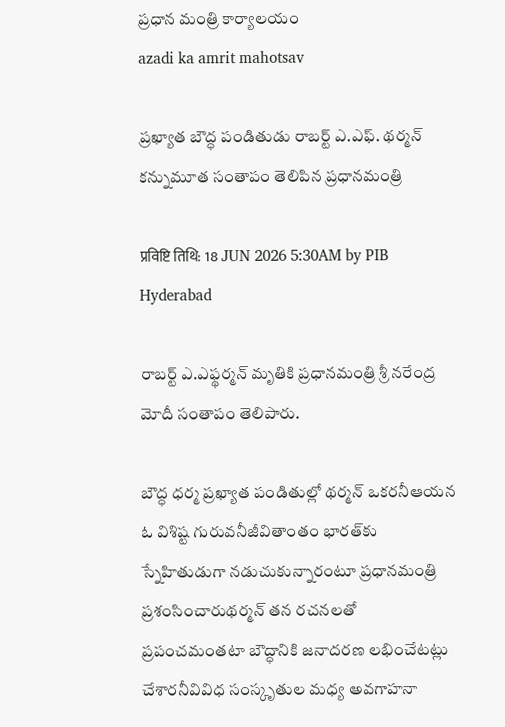ప్రధాన మంత్రి కార్యాలయం
azadi ka amrit mahotsav

ప్రఖ్యాత బౌద్ధ పండితుడు రాబర్ట్ ఎ.ఎఫ్. థర్మన్ కన్నుమూత సంతాపం తెలిపిన ప్రధానమంత్రి

प्रविष्टि तिथि: 18 JUN 2026 5:30AM by PIB Hyderabad

రాబర్ట్ ఎ.ఎఫ్థర్మన్ మృతికి ప్రధానమంత్రి శ్రీ నరేంద్ర మోదీ సంతాపం తెలిపారు.

బౌద్ధ ధర్మ ప్రఖ్యాత పండితుల్లో థర్మన్ ఒకరనీఆయన ఓ విశిష్ట గురువనీజీవితాంతం భారత్‌కు స్నేహితుడుగా నడుచుకున్నారంటూ ప్రధానమంత్రి ప్రశంసించారుథర్మన్ తన రచనలతో ప్రపంచమంతటా బౌద్ధానికి జనాదరణ లభించేటట్లు చేశారనీవివిధ సంస్కృతుల మధ్య అవగాహనా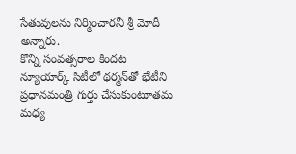సేతువులను నిర్మించారనీ శ్రీ మోదీ అన్నారు.
కొన్ని సంవత్సరాల కిందట న్యూయార్క్ సిటీలో థర్మన్‌తో భేటీని ప్రధానమంత్రి గుర్తు చేసుకుంటూతమ మధ్య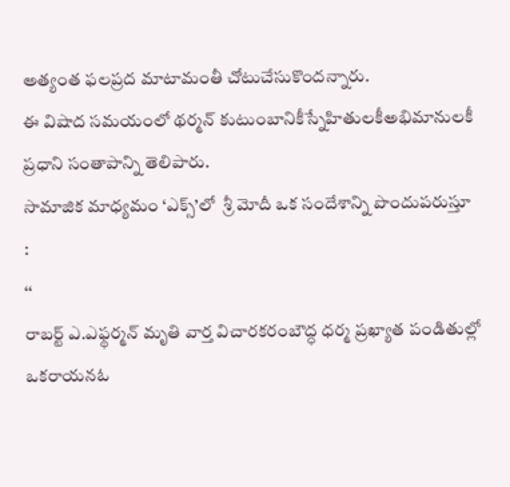అత్యంత ఫలప్రద మాటామంతీ చోటుచేసుకొందన్నారు.
ఈ విషాద సమయంలో థర్మన్ కుటుంబానికీస్నేహితులకీఅభిమానులకీ ప్రధాని సంతాపాన్ని తెలిపారు.
సామాజిక మాధ్యమం ‘ఎక్స్’లో  శ్రీ మోదీ ఒక సందేశాన్ని పొందుపరుస్తూ
:
‘‘
రాబర్ట్ ఎ.ఎఫ్థర్మన్ మృతి వార్త విచారకరంబౌద్ధ ధర్మ ప్రఖ్యాత పండితుల్లో ఒకరాయనఓ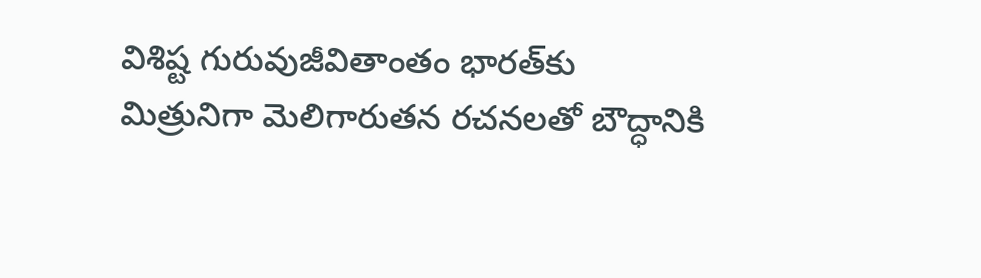విశిష్ట గురువుజీవితాంతం భారత్‌కు మిత్రునిగా మెలిగారుతన రచనలతో బౌద్ధానికి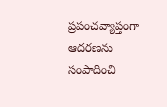ప్రపంచవ్యాప్తంగా ఆదరణను సంపాదించి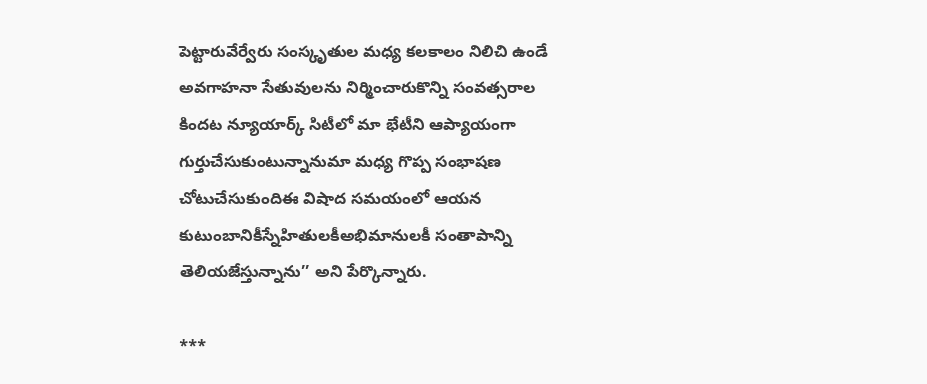పెట్టారువేర్వేరు సంస్కృతుల మధ్య కలకాలం నిలిచి ఉండే అవగాహనా సేతువులను నిర్మించారుకొన్ని సంవత్సరాల కిందట న్యూయార్క్ సిటీలో మా భేటీని ఆప్యాయంగా గుర్తుచేసుకుంటున్నానుమా మధ్య గొప్ప సంభాషణ చోటుచేసుకుందిఈ విషాద సమయంలో ఆయన కుటుంబానికీస్నేహితులకీఅభిమానులకీ సంతాపాన్ని తెలియజేస్తున్నాను’’ అని పేర్కొన్నారు.

***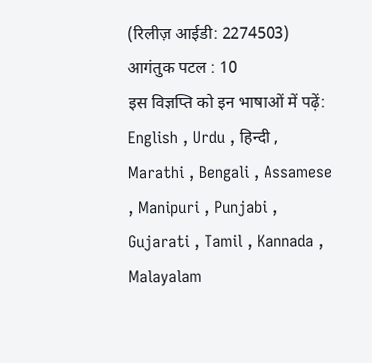(रिलीज़ आईडी: 2274503) आगंतुक पटल : 10
इस विज्ञप्ति को इन भाषाओं में पढ़ें: English , Urdu , हिन्दी , Marathi , Bengali , Assamese , Manipuri , Punjabi , Gujarati , Tamil , Kannada , Malayalam